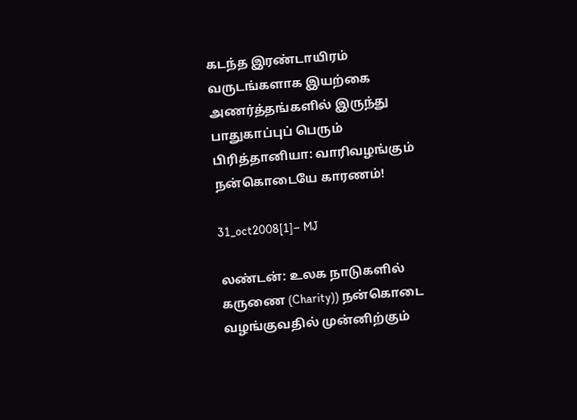கடந்த இரண்டாயிரம் வருடங்களாக இயற்கை அணர்த்தங்களில் இருந்து பாதுகாப்புப் பெரும் பிரித்தானியா: வாரிவழங்கும் நன்கொடையே காரணம்!

31_oct2008[1]– MJ

லண்டன்: உலக நாடுகளில் கருணை (Charity)) நன்கொடை வழங்குவதில் முன்னிற்கும்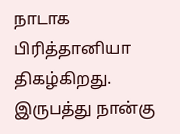நாடாக பிரித்தானியா திகழ்கிறது. இருபத்து நான்கு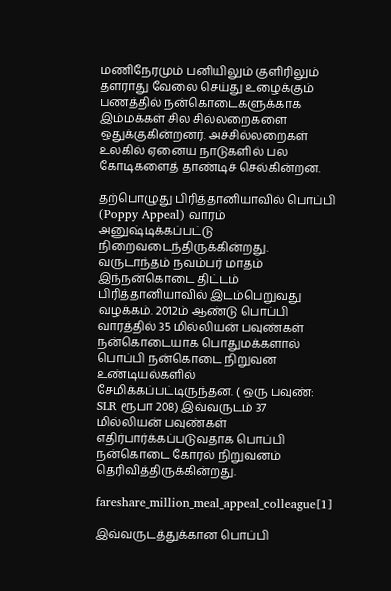மணிநேரமும் பனியிலும் குளிரிலும் தளராது வேலை செய்து உழைக்கும் பணத்தில் நன்கொடைகளுக்காக இம்மக்கள் சில சில்லறைகளை ஒதுக்குகின்றனர். அச்சில்லறைகள் உலகில் ஏனைய நாடுகளில் பல கோடிகளைத் தாண்டிச் செல்கின்றன.

தற்பொழுது பிரித்தானியாவில் பொப்பி (Poppy Appeal) வாரம் அனுஷ்டிக்கப்பட்டு நிறைவடைந்திருக்கின்றது. வருடாந்தம் நவம்பர் மாதம் இந்நன்கொடை திட்டம் பிரித்தானியாவில் இடம்பெறுவது வழக்கம். 2012ம் ஆண்டு பொப்பி வாரத்தில் 35 மில்லியன் பவுண்கள் நன்கொடையாக பொதுமக்களால் பொப்பி நன்கொடை நிறுவன உண்டியல்களில் சேமிக்கப்பட்டிருந்தன. ( ஒரு பவுண்: SLR ரூபா 208) இவ்வருடம் 37 மில்லியன் பவுண்கள் எதிர்பார்க்கப்படுவதாக பொப்பி நன்கொடை கோரல் நிறுவனம் தெரிவித்திருக்கின்றது.

fareshare_million_meal_appeal_colleague[1]

இவ்வருடத்துக்கான பொப்பி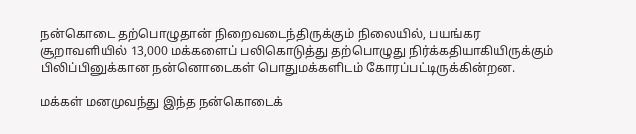நன்கொடை தற்பொழுதான் நிறைவடைந்திருக்கும் நிலையில், பயங்கர சூறாவளியில் 13,000 மக்களைப் பலிகொடுத்து தற்பொழுது நிர்க்கதியாகியிருக்கும் பிலிப்பினுக்கான நன்னொடைகள் பொதுமக்களிடம் கோரப்பட்டிருக்கின்றன.

மக்கள் மனமுவந்து இந்த நன்கொடைக்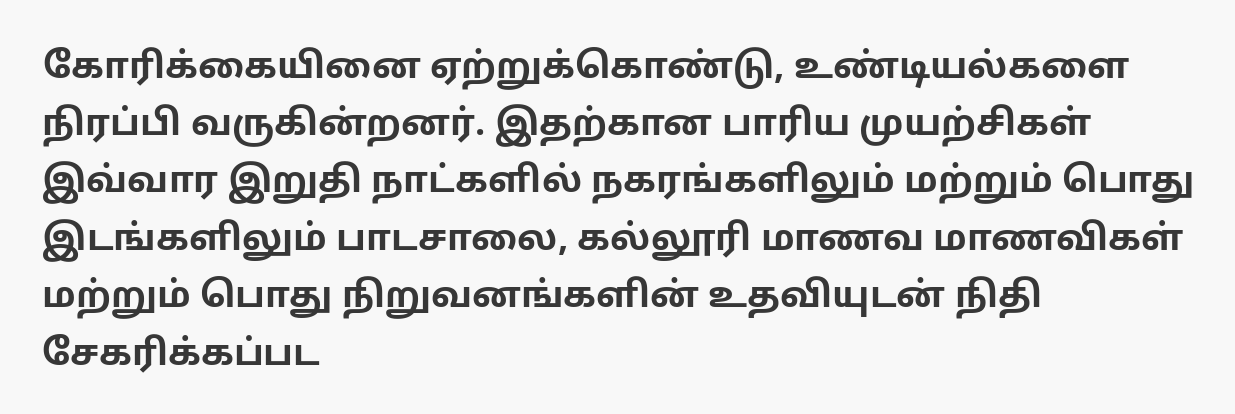கோரிக்கையினை ஏற்றுக்கொண்டு, உண்டியல்களை நிரப்பி வருகின்றனர். இதற்கான பாரிய முயற்சிகள் இவ்வார இறுதி நாட்களில் நகரங்களிலும் மற்றும் பொது இடங்களிலும் பாடசாலை, கல்லூரி மாணவ மாணவிகள் மற்றும் பொது நிறுவனங்களின் உதவியுடன் நிதி சேகரிக்கப்பட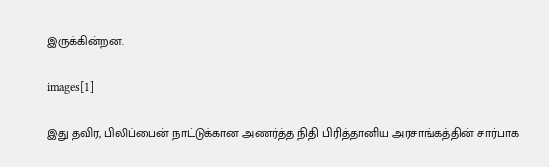இருக்கின்றன.

images[1]

இது தவிர, பிலிப்பைன் நாட்டுக்கான அணர்த்த நிதி பிரித்தானிய அரசாங்கத்தின் சார்பாக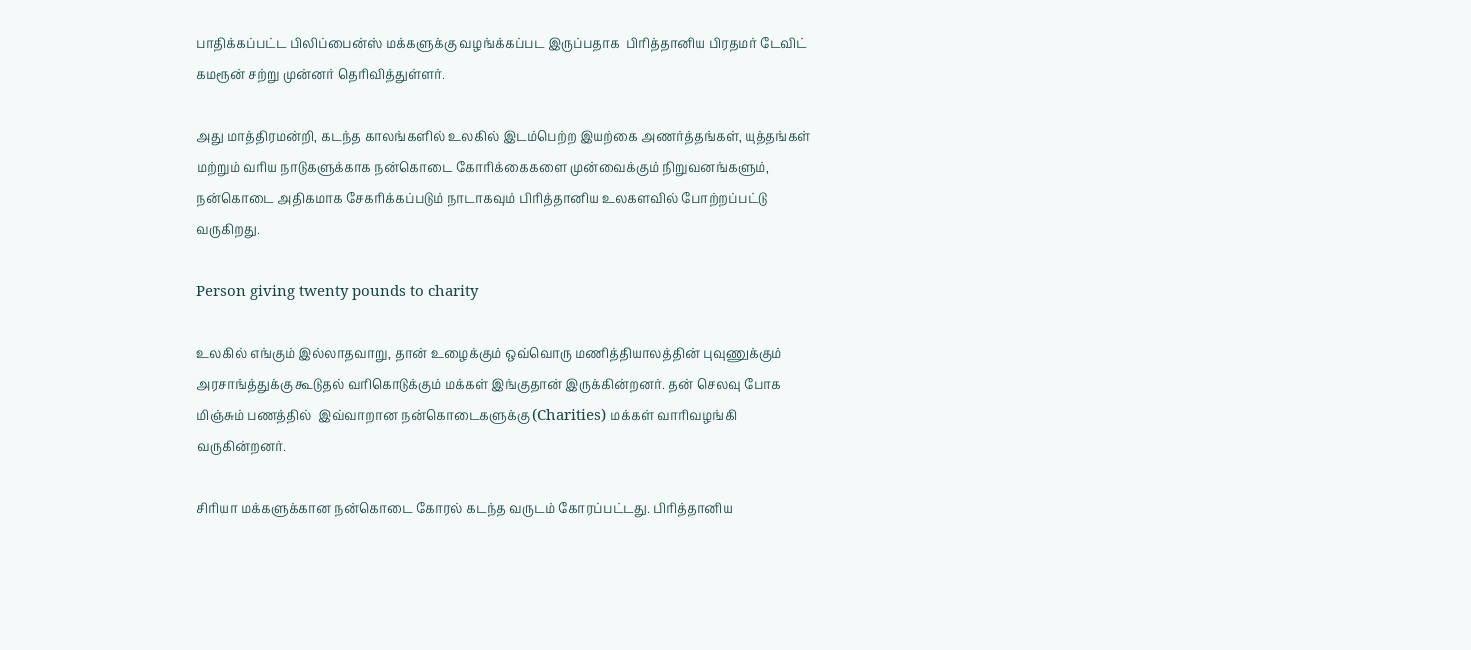பாதிக்கப்பட்ட பிலிப்பைன்ஸ் மக்களுக்கு வழங்க்கப்பட இருப்பதாக  பிரித்தானிய பிரதமர் டேவிட் கமரூன் சற்று முன்னர் தெரிவித்துள்ளர்.

அது மாத்திரமன்றி, கடந்த காலங்களில் உலகில் இடம்பெற்ற இயற்கை அணர்த்தங்கள், யுத்தங்கள் மற்றும் வரிய நாடுகளுக்காக நன்கொடை கோரிக்கைகளை முன்வைக்கும் நிறுவனங்களும், நன்கொடை அதிகமாக சேகரிக்கப்படும் நாடாகவும் பிரித்தானிய உலகளவில் போற்றப்பட்டு வருகிறது.

Person giving twenty pounds to charity

உலகில் எங்கும் இல்லாதவாறு, தான் உழைக்கும் ஒவ்வொரு மணித்தியாலத்தின் புவுணுக்கும் அரசாங்த்துக்கு கூடுதல் வரிகொடுக்கும் மக்கள் இங்குதான் இருக்கின்றனர். தன் செலவு போக மிஞ்சும் பணத்தில்  இவ்வாறான நன்கொடைகளுக்கு (Charities) மக்கள் வாரிவழங்கி வருகின்றனர்.

சிரியா மக்களுக்கான நன்கொடை கோரல் கடந்த வருடம் கோரப்பட்டது. பிரித்தானிய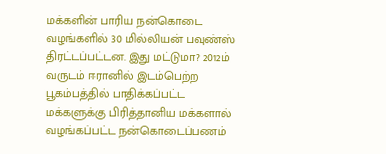மக்களின் பாரிய நன்கொடை வழங்களில் 30 மில்லியன் பவுண்ஸ் திரட்டப்பட்டன. இது மட்டுமா? 2012ம் வருடம் ஈரானில் இடம்பெற்ற பூகம்பத்தில் பாதிக்கப்பட்ட மக்களுக்கு பிரித்தானிய மக்களால் வழங்கப்பட்ட நன்கொடைப்பணம்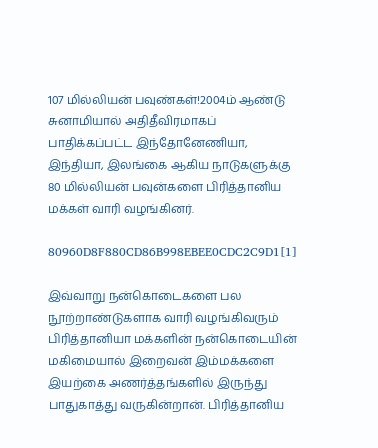107 மில்லியன் பவுண்கள்!2004ம் ஆண்டு சுனாமியால் அதிதீவிரமாகப் பாதிக்கப்பட்ட இந்தோனேணியா, இந்தியா, இலங்கை ஆகிய நாடுகளுக்கு 80 மில்லியன் பவுன்களை பிரித்தானிய மக்கள் வாரி வழங்கினர்.

80960D8F880CD86B998EBEE0CDC2C9D1[1]

இவ்வாறு நன்கொடைகளை பல நூற்றாண்டுகளாக வாரி வழங்கிவரும் பிரித்தானியா மக்களின் நன்கொடையின் மகிமையால் இறைவன் இம்மக்களை இயற்கை அணர்த்தங்களில் இருந்து பாதுகாத்து வருகின்றான். பிரித்தானிய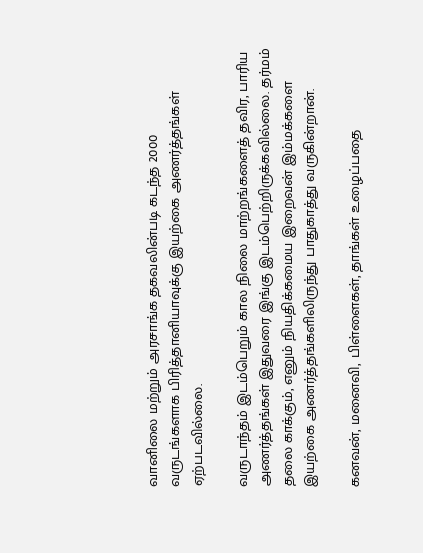வானிலை மற்றும் அரசாங்க தகவலின்படி கடந்த 2000 வருடங்களாக பிரித்தானியாவுக்கு இயற்கை அணர்த்தங்கள் ஏற்படவில்லை.

வருடாந்தம் இடம்பெறும் கால நிலை மாற்றங்களைத் தவிர, பாரிய அணர்த்தங்கள் இதுவரை இங்கு இடம்பெற்றிருக்கவில்லை. தர்மம் தலை காக்கும், எனும் நியதிக்கமைய இறைவன் இம்மக்களை இயற்கை அணர்த்தங்களிலிருந்து பாதுகாத்து வருகின்றான்.

கனவன், மனைவி, பிள்ளைகள், தாங்கள் உழைப்பதை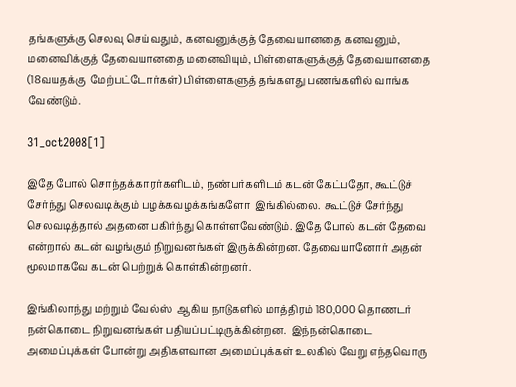தங்களுக்கு செலவு செய்வதும், கனவனுக்குத் தேவையானதை கனவனும், மனைவிக்குத் தேவையானதை மனைவியும், பிள்ளைகளுக்குத் தேவையானதை (18வயதக்கு  மேற்பட்டோர்கள்) பிள்ளைகளுத் தங்களது பணங்களில் வாங்க வேண்டும்.

31_oct2008[1]

இதே போல் சொந்தக்காரர்களிடம், நண்பர்களிடம் கடன் கேட்பதோ, கூட்டுச் சேர்ந்து செலவடிக்கும் பழக்கவழக்கங்களோ  இங்கில்லை.  கூட்டுச் சேர்ந்து செலவடித்தால் அதனை பகிர்ந்து கொள்ளவேண்டும். இதே போல் கடன் தேவை என்றால் கடன் வழங்கும் நிறுவனங்கள் இருக்கின்றன. தேவையானோர் அதன் மூலமாகவே கடன் பெற்றுக் கொள்கின்றனர்.

இங்கிலாந்து மற்றும் வேல்ஸ்  ஆகிய நாடுகளில் மாத்திரம் 180,000 தொணடர் நன்கொடை நிறுவனங்கள் பதியப்பட்டிருக்கின்றன.  இந்நன்கொடை அமைப்புக்கள் போன்று அதிகளவான அமைப்புக்கள் உலகில் வேறு எந்தவொரு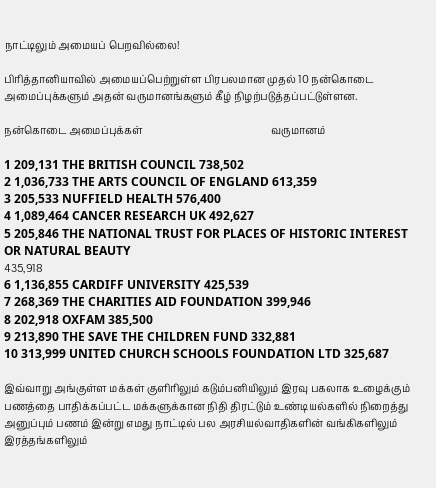நாட்டிலும் அமையப் பெறவில்லை!

பிரித்தானியாவில் அமையப்பெற்றுள்ள பிரபலமான முதல் 10 நன்கொடை அமைப்புக்களும் அதன் வருமானங்களும் கீழ் நிழற்படுத்தப்பட்டுள்ளன.

நன்கொடை அமைப்புக்கள்                                                   வருமானம்

1 209,131 THE BRITISH COUNCIL 738,502
2 1,036,733 THE ARTS COUNCIL OF ENGLAND 613,359
3 205,533 NUFFIELD HEALTH 576,400
4 1,089,464 CANCER RESEARCH UK 492,627
5 205,846 THE NATIONAL TRUST FOR PLACES OF HISTORIC INTEREST
OR NATURAL BEAUTY
435,918
6 1,136,855 CARDIFF UNIVERSITY 425,539
7 268,369 THE CHARITIES AID FOUNDATION 399,946
8 202,918 OXFAM 385,500
9 213,890 THE SAVE THE CHILDREN FUND 332,881
10 313,999 UNITED CHURCH SCHOOLS FOUNDATION LTD 325,687

இவ்வாறு அங்குள்ள மக்கள் குளிரிலும் கடும்பனியிலும் இரவு பகலாக உழைக்கும் பணத்தை பாதிக்கப்பட்ட மக்களுக்கான நிதி திரட்டும் உண்டியல்களில் நிறைத்து அனுப்பும் பணம் இன்று எமது நாட்டில் பல அரசியல்வாதிகளின் வங்கிகளிலும் இரத்தங்களிலும்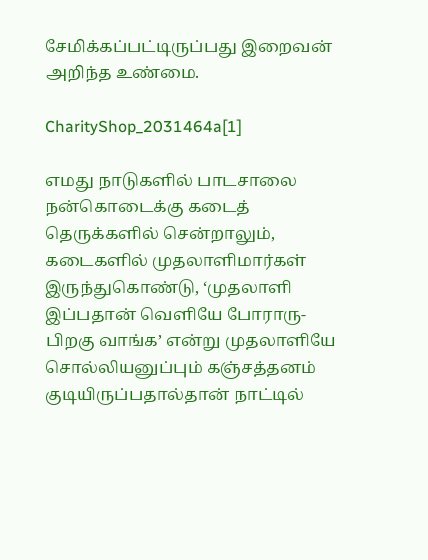சேமிக்கப்பட்டிருப்பது இறைவன் அறிந்த உண்மை.

CharityShop_2031464a[1]

எமது நாடுகளில் பாடசாலை  நன்கொடைக்கு கடைத் தெருக்களில் சென்றாலும், கடைகளில் முதலாளிமார்கள் இருந்துகொண்டு, ‘முதலாளி இப்பதான் வெளியே போராரு-பிறகு வாங்க’ என்று முதலாளியே சொல்லியனுப்பும் கஞ்சத்தனம் குடியிருப்பதால்தான் நாட்டில்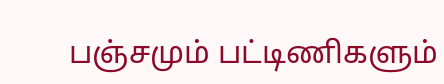பஞ்சமும் பட்டிணிகளும்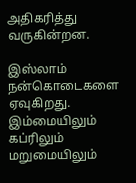அதிகரித்து வருகின்றன.

இஸ்லாம் நன்கொடைகளை ஏவுகிறது. இம்மையிலும் கப்ரிலும் மறுமையிலும்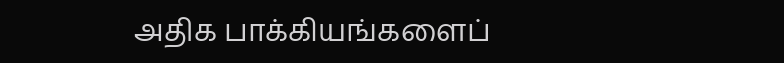அதிக பாக்கியங்களைப்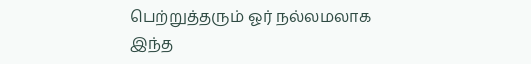பெற்றுத்தரும் ஓர் நல்லமலாக இந்த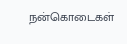நன்கொடைகள்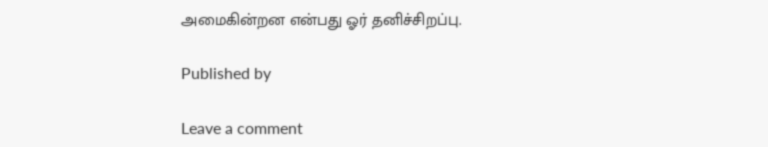அமைகின்றன என்பது ஓர் தனிச்சிறப்பு.

Published by

Leave a comment